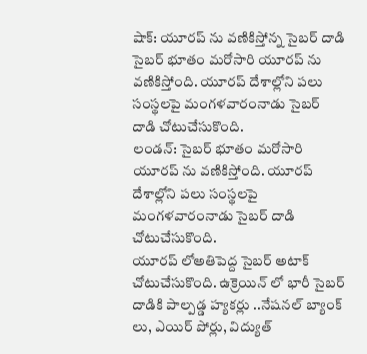షాక్: యూరప్ ను వణికిస్తోన్న సైబర్ దాడి
సైబర్ భూతం మరోసారి యూరప్ ను వణికిస్తోంది. యూరప్ దేశాల్లోని పలు సంస్థలపై మంగళవారంనాడు సైబర్ దాడి చోటుచేసుకొంది.
లండన్: సైబర్ భూతం మరోసారి యూరప్ ను వణికిస్తోంది. యూరప్ దేశాల్లోని పలు సంస్థలపై మంగళవారంనాడు సైబర్ దాడి చోటుచేసుకొంది.
యూరప్ లోఅతిపెద్ద సైబర్ అటాక్ చోటుచేసుకొంది. ఉక్రెయిన్ లో భారీ సైబర్ దాడికి పాల్పడ్డ హ్యకర్లు ..నేషనల్ బ్యాంక్ లు, ఎయిర్ పోర్లు, విద్యుత్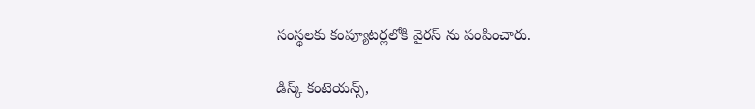సంస్థలకు కంప్యూటర్లలోకి వైరస్ ను పంపించారు.

డిస్క్ కంటెయన్స్,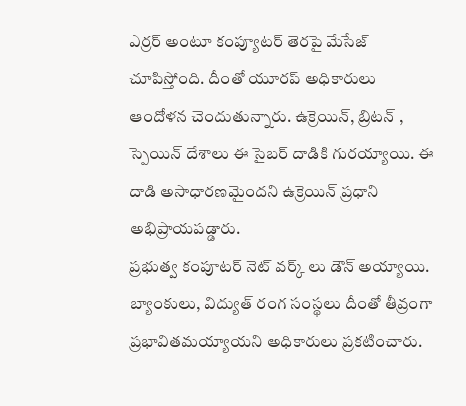ఎర్రర్ అంటూ కంప్యూటర్ తెరపై మేసేజ్ చూపిస్తోంది. దీంతో యూరప్ అధికారులు ఆందోళన చెందుతున్నారు. ఉక్రెయిన్, బ్రిటన్ , స్పెయిన్ దేశాలు ఈ సైబర్ దాడికి గురయ్యాయి. ఈ దాడి అసాధారణమైందని ఉక్రెయిన్ ప్రధాని అభిప్రాయపడ్డారు.
ప్రభుత్వ కంపూటర్ నెట్ వర్క్ లు డౌన్ అయ్యాయి. బ్యాంకులు, విద్యుత్ రంగ సంస్థలు దీంతో తీవ్రంగా ప్రభావితమయ్యాయని అధికారులు ప్రకటించారు.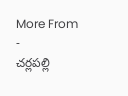More From
-
చర్లపల్లి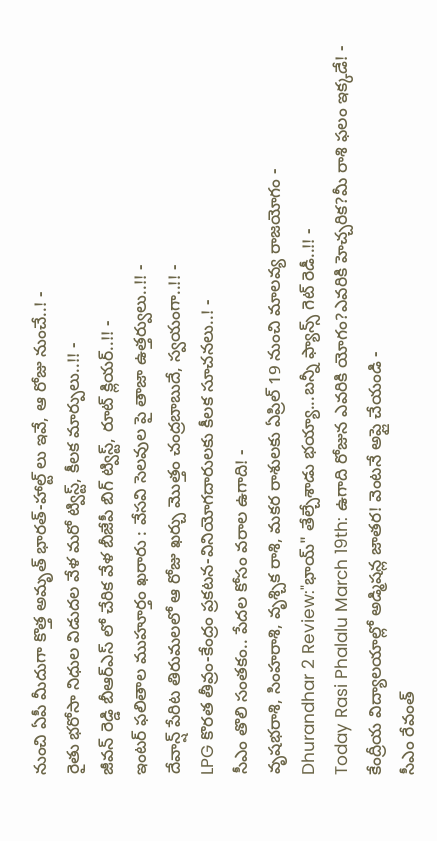నుంచి ఏపీ మీదుగా కొత్త అమృత్ భారత్-హాల్ట్ లు ఇవే, ఆ రోజు నుంచే..! -
రైతు భరోసా నిధుల విడుదల వేళ మరో ట్విస్ట్, కీలక మార్పులు..!! -
జీవన్ రెడ్డి బీఆర్ఎస్ లో చేరిక వేళ బీజేపీ బిగ్ ట్విస్ట్, రూట్ క్లియర్..!! -
ఇంటర్ ఫలితాల ముహూర్తం ఖరారు : వేసవి సెలవుల పై తాజా ఉత్తర్వులు..!! -
దేవాన్ష్ పేరిట తిరుమలలో ఆ రోజు ఖర్చు మొత్తం చంద్రబాబుదే, స్వయంగా..!! -
LPG కొరత తీవ్రం-కేంద్రం ప్రకటన-వినియోగదారులకు కీలక సూచనలు..! -
సీఎం తొలి సంతకం.. పేదల కోసం వరాల ఉగాది! -
వృషభరాశి, సింహరాశి, వృశ్చిక రాశి, మకర రాశులకు ఏప్రిల్ 19 నుంచి మాలవ్య రాజయోగం -
Dhurandhar 2 Review:"భాయ్" తేల్చేశాడు భయ్యా...బన్నీ ఫ్యాన్స్ గెట్ రెడీ..!! -
Today Rasi Phalalu March 19th: ఉగాది రోజున ఎవరికి యోగం?ఎవరికి హెచ్చరిక?మీ రాశి ఫలం ఇక్కడే! -
కేంద్రీయ విద్యాలయాల్లో అడ్మిషన్ల జాతర! వెంటనే అప్లై చేయండి -
సీఎం రేవంత్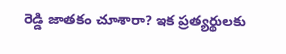రెడ్డి జాతకం చూశారా? ఇక ప్రత్యర్థులకు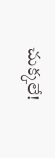చుక్కలే!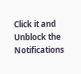Click it and Unblock the Notifications